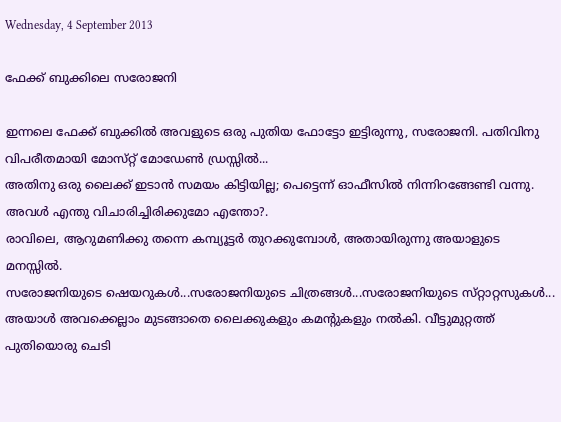Wednesday, 4 September 2013

ഫേക്ക്‌ ബുക്കിലെ സരോജനി

ഇന്നലെ ഫേക്ക്‌ ബുക്കില്‍ അവളുടെ ഒരു പുതിയ ഫോട്ടോ ഇട്ടിരുന്നു, സരോജനി. പതിവിനു വിപരീതമായി മോസ്‌റ്റ്‌ മോഡേണ്‍ ഡ്രസ്സില്‍...
അതിനു ഒരു ലൈക്ക്‌ ഇടാന്‍ സമയം കിട്ടിയില്ല; പെട്ടെന്ന്‌ ഓഫീസില്‍ നിന്നിറങ്ങേണ്ടി വന്നു.
അവള്‍ എന്തു വിചാരിച്ചിരിക്കുമോ എന്തോ?.
രാവിലെ, ആറുമണിക്കു തന്നെ കമ്പ്യൂട്ടര്‍ തുറക്കുമ്പോള്‍, അതായിരുന്നു അയാളുടെ മനസ്സില്‍.
സരോജനിയുടെ ഷെയറുകള്‍...സരോജനിയുടെ ചിത്രങ്ങള്‍...സരോജനിയുടെ സ്‌റ്റാറ്റസുകള്‍...
അയാള്‍ അവക്കെല്ലാം മുടങ്ങാതെ ലൈക്കുകളും കമന്റുകളും നല്‍കി. വീട്ടുമുറ്റത്ത്‌ പുതിയൊരു ചെടി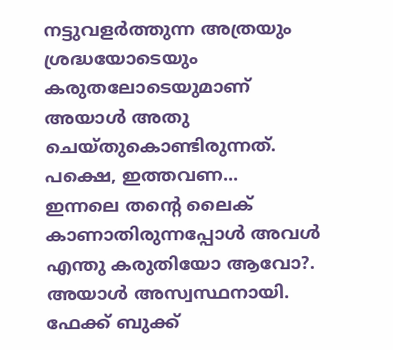നട്ടുവളര്‍ത്തുന്ന അത്രയും ശ്രദ്ധയോടെയും കരുതലോടെയുമാണ്‌ അയാള്‍ അതു ചെയ്‌തുകൊണ്ടിരുന്നത്‌.
പക്ഷെ, ഇത്തവണ...
ഇന്നലെ തന്റെ ലൈക്‌ കാണാതിരുന്നപ്പോള്‍ അവള്‍ എന്തു കരുതിയോ ആവോ?.
അയാള്‍ അസ്വസ്ഥനായി.
ഫേക്ക്‌ ബുക്ക്‌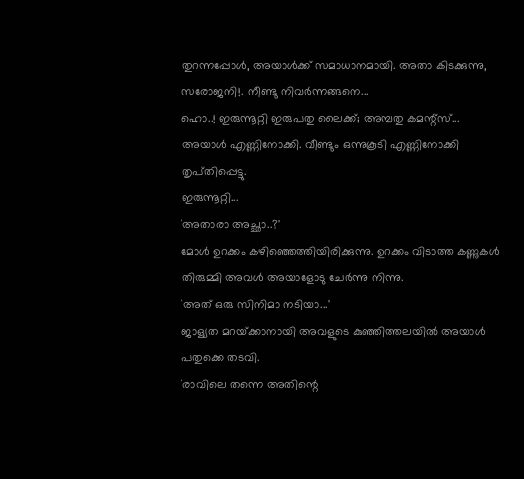തുറന്നപ്പോള്‍, അയാള്‍ക്ക്‌ സമാധാനമായി. അതാ കിടക്കുന്നു, സരോജനി!. നീണ്ടു നിവര്‍ന്നങ്ങനെ...
ഹൊ..! ഇരുന്നൂറ്റി ഇരുപതു ലൈക്ക്‌; അമ്പതു കമന്റ്‌സ്‌...
അയാള്‍ എണ്ണിനോക്കി. വീണ്ടും ഒന്നുകൂടി എണ്ണിനോക്കി തൃപ്‌തിപ്പെട്ടു.
ഇരുന്നൂറ്റി...
`അതാരാ അച്ഛാ..?'
മോള്‍ ഉറക്കം കഴിഞ്ഞെത്തിയിരിക്കുന്നു. ഉറക്കം വിടാത്ത കണ്ണുകള്‍ തിരുമ്മി അവള്‍ അയാളോടു ചേര്‍ന്നു നിന്നു.
`അത്‌ ഒരു സിനിമാ നടിയാ...'
ജാള്യത മറയ്‌ക്കാനായി അവളുടെ കുഞ്ഞിത്തലയില്‍ അയാള്‍ പതുക്കെ തടവി.
`രാവിലെ തന്നെ അതിന്റെ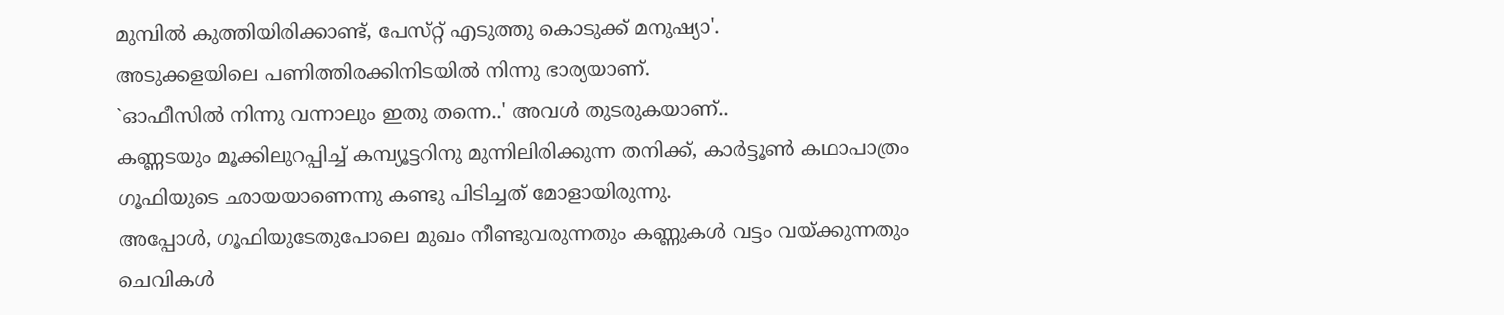മുമ്പില്‍ കുത്തിയിരിക്കാണ്ട്‌, പേസ്‌റ്റ്‌ എടുത്തു കൊടുക്ക്‌ മനുഷ്യാ'.
അടുക്കളയിലെ പണിത്തിരക്കിനിടയില്‍ നിന്നു ഭാര്യയാണ്‌.
`ഓഫീസില്‍ നിന്നു വന്നാലും ഇതു തന്നെ..' അവള്‍ തുടരുകയാണ്‌..
കണ്ണടയും മൂക്കിലുറപ്പിച്ച്‌ കമ്പ്യൂട്ടറിനു മുന്നിലിരിക്കുന്ന തനിക്ക്‌, കാര്‍ട്ടൂണ്‍ കഥാപാത്രം ഗൂഫിയുടെ ഛായയാണെന്നു കണ്ടു പിടിച്ചത്‌ മോളായിരുന്നു.
അപ്പോള്‍, ഗൂഫിയുടേതുപോലെ മുഖം നീണ്ടുവരുന്നതും കണ്ണുകള്‍ വട്ടം വയ്‌ക്കുന്നതും ചെവികള്‍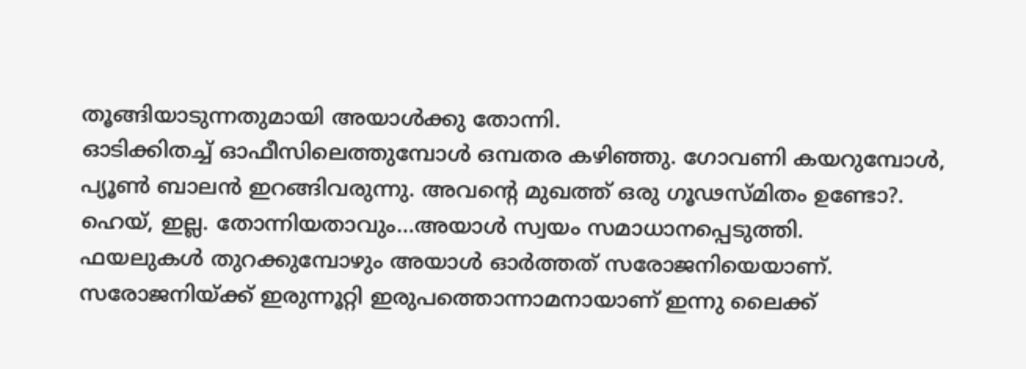തൂങ്ങിയാടുന്നതുമായി അയാള്‍ക്കു തോന്നി.
ഓടിക്കിതച്ച്‌ ഓഫീസിലെത്തുമ്പോള്‍ ഒമ്പതര കഴിഞ്ഞു. ഗോവണി കയറുമ്പോള്‍, പ്യൂണ്‍ ബാലന്‍ ഇറങ്ങിവരുന്നു. അവന്റെ മുഖത്ത്‌ ഒരു ഗൂഢസ്‌മിതം ഉണ്ടോ?.
ഹെയ്‌, ഇല്ല. തോന്നിയതാവും...അയാള്‍ സ്വയം സമാധാനപ്പെടുത്തി.
ഫയലുകള്‍ തുറക്കുമ്പോഴും അയാള്‍ ഓര്‍ത്തത്‌ സരോജനിയെയാണ്‌. സരോജനിയ്‌ക്ക്‌ ഇരുന്നൂറ്റി ഇരുപത്തൊന്നാമനായാണ്‌ ഇന്നു ലൈക്ക്‌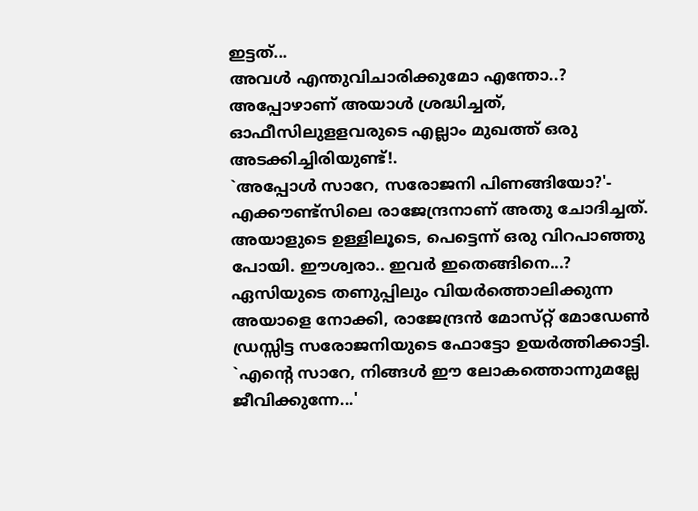ഇട്ടത്‌...
അവള്‍ എന്തുവിചാരിക്കുമോ എന്തോ..?
അപ്പോഴാണ്‌ അയാള്‍ ശ്രദ്ധിച്ചത്‌, ഓഫീസിലുളളവരുടെ എല്ലാം മുഖത്ത്‌ ഒരു അടക്കിച്ചിരിയുണ്ട്‌!.
`അപ്പോള്‍ സാറേ, സരോജനി പിണങ്ങിയോ?'- എക്കൗണ്ട്‌സിലെ രാജേന്ദ്രനാണ്‌ അതു ചോദിച്ചത്‌.
അയാളുടെ ഉള്ളിലൂടെ, പെട്ടെന്ന്‌ ഒരു വിറപാഞ്ഞു പോയി. ഈശ്വരാ.. ഇവര്‍ ഇതെങ്ങിനെ...?
ഏസിയുടെ തണുപ്പിലും വിയര്‍ത്തൊലിക്കുന്ന അയാളെ നോക്കി, രാജേന്ദ്രന്‍ മോസ്‌റ്റ്‌ മോഡേണ്‍ ഡ്രസ്സിട്ട സരോജനിയുടെ ഫോട്ടോ ഉയര്‍ത്തിക്കാട്ടി.
`എന്റെ സാറേ, നിങ്ങള്‍ ഈ ലോകത്തൊന്നുമല്ലേ ജീവിക്കുന്നേ...'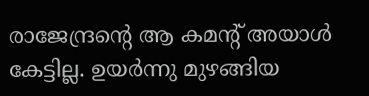രാജേന്ദ്രന്റെ ആ കമന്റ്‌ അയാള്‍ കേട്ടില്ല. ഉയര്‍ന്നു മുഴങ്ങിയ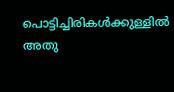പൊട്ടിച്ചിരികള്‍ക്കുള്ളില്‍ അതു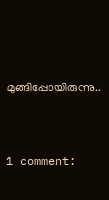മുങ്ങിപ്പോയിരുന്നു..


1 comment: